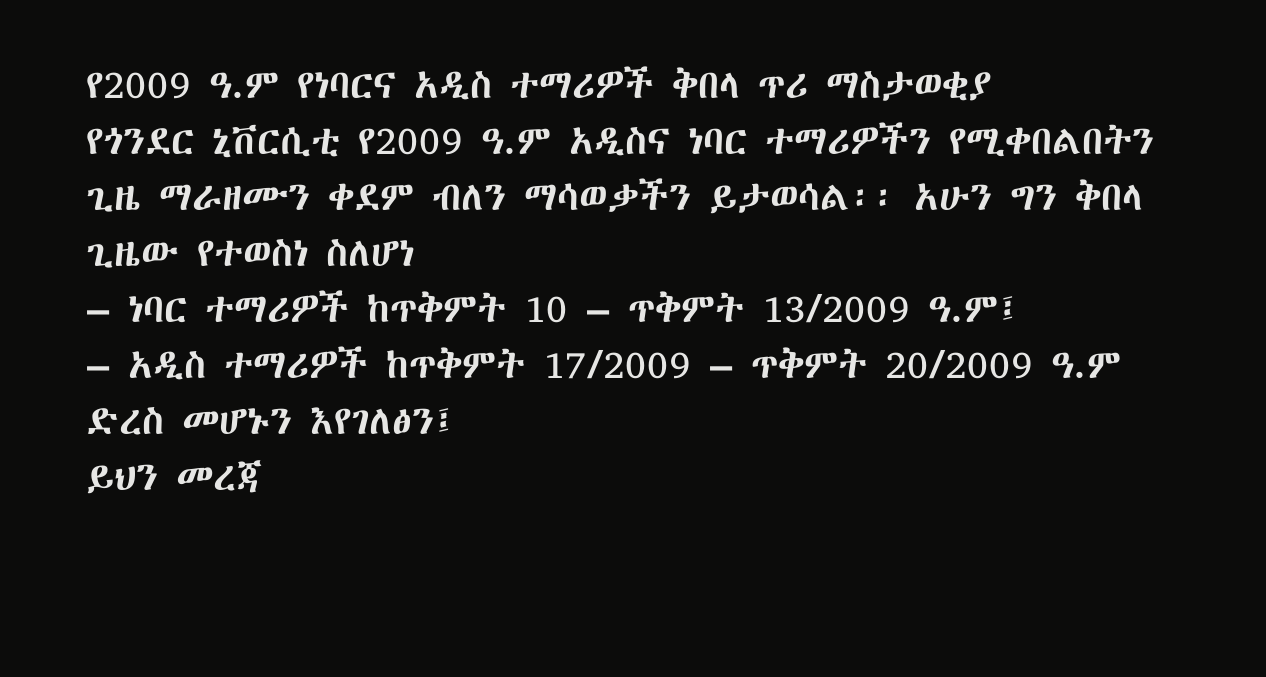የ2009 ዓ.ም የነባርና አዲስ ተማሪዎች ቅበላ ጥሪ ማስታወቂያ
የጎንደር ኒቨርሲቲ የ2009 ዓ.ም አዲስና ነባር ተማሪዎችን የሚቀበልበትን ጊዜ ማራዘሙን ቀደም ብለን ማሳወቃችን ይታወሳል፡፡ አሁን ግን ቅበላ ጊዜው የተወስነ ስለሆነ
– ነባር ተማሪዎች ከጥቅምት 10 – ጥቅምት 13/2009 ዓ.ም፤
– አዲስ ተማሪዎች ከጥቅምት 17/2009 – ጥቅምት 20/2009 ዓ.ም ድረስ መሆኑን እየገለፅን፤
ይህን መረጃ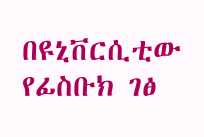በዩኒቨርሲቲው የፊስቡክ ገፅ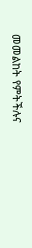መመልከት የምትችሉና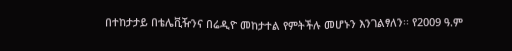በተከታታይ በቴሌቪዥንና በሬዲዮ መከታተል የምትችሉ መሆኑን እንገልፃለን፡፡ የ2009 ዓ.ም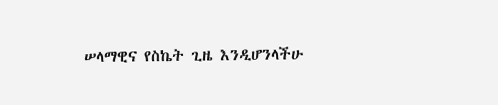ሠላማዊና የስኬት ጊዜ እንዲሆንላችሁ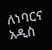ለነባርና አዲስ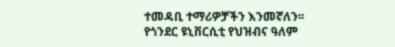ተመዳቢ ተማሪዎቻችን እንመኛለን፡፡
የጎንደር ዩኒቨርሲቲ የህዝብና ዓለም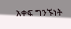አቀፍ ግንኙነት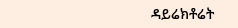ዳይሬክቶሬት